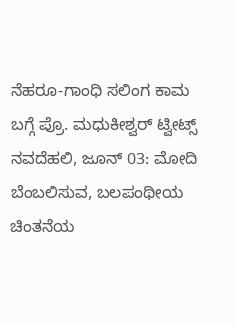ನೆಹರೂ-ಗಾಂಧಿ ಸಲಿಂಗ ಕಾಮ ಬಗ್ಗೆ ಪ್ರೊ. ಮಧುಕೀಶ್ವರ್ ಟ್ವೀಟ್ಸ್
ನವದೆಹಲಿ, ಜೂನ್ 03: ಮೋದಿ ಬೆಂಬಲಿಸುವ, ಬಲಪಂಥೀಯ ಚಿಂತನೆಯ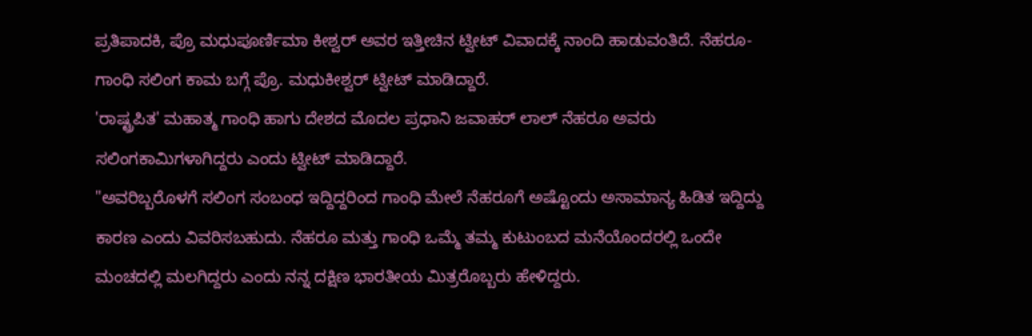ಪ್ರತಿಪಾದಕಿ, ಪ್ರೊ ಮಧುಪೂರ್ಣಿಮಾ ಕೀಶ್ವರ್ ಅವರ ಇತ್ತೀಚಿನ ಟ್ವೀಟ್ ವಿವಾದಕ್ಕೆ ನಾಂದಿ ಹಾಡುವಂತಿದೆ. ನೆಹರೂ-ಗಾಂಧಿ ಸಲಿಂಗ ಕಾಮ ಬಗ್ಗೆ ಪ್ರೊ. ಮಧುಕೀಶ್ವರ್ ಟ್ವೀಟ್ ಮಾಡಿದ್ದಾರೆ.
'ರಾಷ್ಟ್ರಪಿತ' ಮಹಾತ್ಮ ಗಾಂಧಿ ಹಾಗು ದೇಶದ ಮೊದಲ ಪ್ರಧಾನಿ ಜವಾಹರ್ ಲಾಲ್ ನೆಹರೂ ಅವರು ಸಲಿಂಗಕಾಮಿಗಳಾಗಿದ್ದರು ಎಂದು ಟ್ವೀಟ್ ಮಾಡಿದ್ದಾರೆ.
"ಅವರಿಬ್ಬರೊಳಗೆ ಸಲಿಂಗ ಸಂಬಂಧ ಇದ್ದಿದ್ದರಿಂದ ಗಾಂಧಿ ಮೇಲೆ ನೆಹರೂಗೆ ಅಷ್ಟೊಂದು ಅಸಾಮಾನ್ಯ ಹಿಡಿತ ಇದ್ದಿದ್ದು ಕಾರಣ ಎಂದು ವಿವರಿಸಬಹುದು. ನೆಹರೂ ಮತ್ತು ಗಾಂಧಿ ಒಮ್ಮೆ ತಮ್ಮ ಕುಟುಂಬದ ಮನೆಯೊಂದರಲ್ಲಿ ಒಂದೇ ಮಂಚದಲ್ಲಿ ಮಲಗಿದ್ದರು ಎಂದು ನನ್ನ ದಕ್ಷಿಣ ಭಾರತೀಯ ಮಿತ್ರರೊಬ್ಬರು ಹೇಳಿದ್ದರು.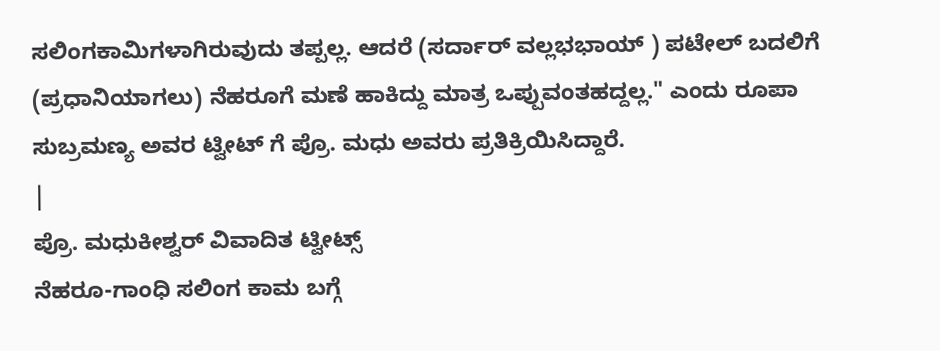ಸಲಿಂಗಕಾಮಿಗಳಾಗಿರುವುದು ತಪ್ಪಲ್ಲ. ಆದರೆ (ಸರ್ದಾರ್ ವಲ್ಲಭಭಾಯ್ ) ಪಟೇಲ್ ಬದಲಿಗೆ (ಪ್ರಧಾನಿಯಾಗಲು) ನೆಹರೂಗೆ ಮಣೆ ಹಾಕಿದ್ದು ಮಾತ್ರ ಒಪ್ಪುವಂತಹದ್ದಲ್ಲ." ಎಂದು ರೂಪಾ ಸುಬ್ರಮಣ್ಯ ಅವರ ಟ್ವೀಟ್ ಗೆ ಪ್ರೊ. ಮಧು ಅವರು ಪ್ರತಿಕ್ರಿಯಿಸಿದ್ದಾರೆ.
|
ಪ್ರೊ. ಮಧುಕೀಶ್ವರ್ ವಿವಾದಿತ ಟ್ವೀಟ್ಸ್
ನೆಹರೂ-ಗಾಂಧಿ ಸಲಿಂಗ ಕಾಮ ಬಗ್ಗೆ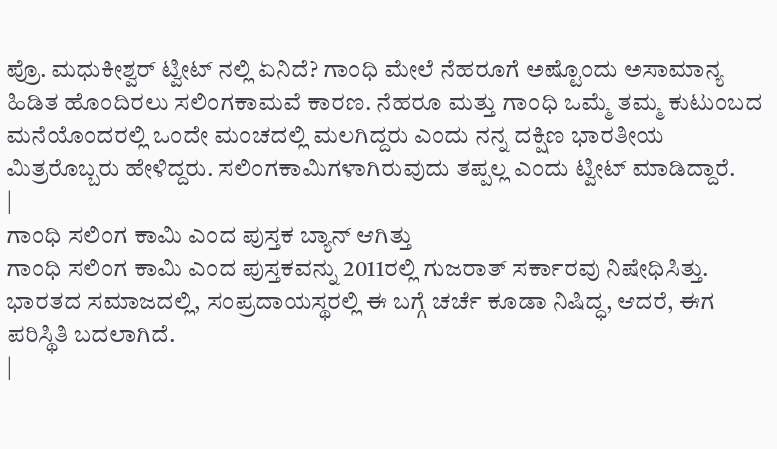ಪ್ರೊ. ಮಧುಕೀಶ್ವರ್ ಟ್ವೀಟ್ ನಲ್ಲಿ ಏನಿದೆ? ಗಾಂಧಿ ಮೇಲೆ ನೆಹರೂಗೆ ಅಷ್ಟೊಂದು ಅಸಾಮಾನ್ಯ ಹಿಡಿತ ಹೊಂದಿರಲು ಸಲಿಂಗಕಾಮವೆ ಕಾರಣ. ನೆಹರೂ ಮತ್ತು ಗಾಂಧಿ ಒಮ್ಮೆ ತಮ್ಮ ಕುಟುಂಬದ ಮನೆಯೊಂದರಲ್ಲಿ ಒಂದೇ ಮಂಚದಲ್ಲಿ ಮಲಗಿದ್ದರು ಎಂದು ನನ್ನ ದಕ್ಷಿಣ ಭಾರತೀಯ ಮಿತ್ರರೊಬ್ಬರು ಹೇಳಿದ್ದರು. ಸಲಿಂಗಕಾಮಿಗಳಾಗಿರುವುದು ತಪ್ಪಲ್ಲ ಎಂದು ಟ್ವೀಟ್ ಮಾಡಿದ್ದಾರೆ.
|
ಗಾಂಧಿ ಸಲಿಂಗ ಕಾಮಿ ಎಂದ ಪುಸ್ತಕ ಬ್ಯಾನ್ ಆಗಿತ್ತು
ಗಾಂಧಿ ಸಲಿಂಗ ಕಾಮಿ ಎಂದ ಪುಸ್ತಕವನ್ನು 2011ರಲ್ಲಿ ಗುಜರಾತ್ ಸರ್ಕಾರವು ನಿಷೇಧಿಸಿತ್ತು. ಭಾರತದ ಸಮಾಜದಲ್ಲಿ, ಸಂಪ್ರದಾಯಸ್ಥರಲ್ಲಿ ಈ ಬಗ್ಗೆ ಚರ್ಚೆ ಕೂಡಾ ನಿಷಿದ್ಧ, ಆದರೆ, ಈಗ ಪರಿಸ್ಥಿತಿ ಬದಲಾಗಿದೆ.
|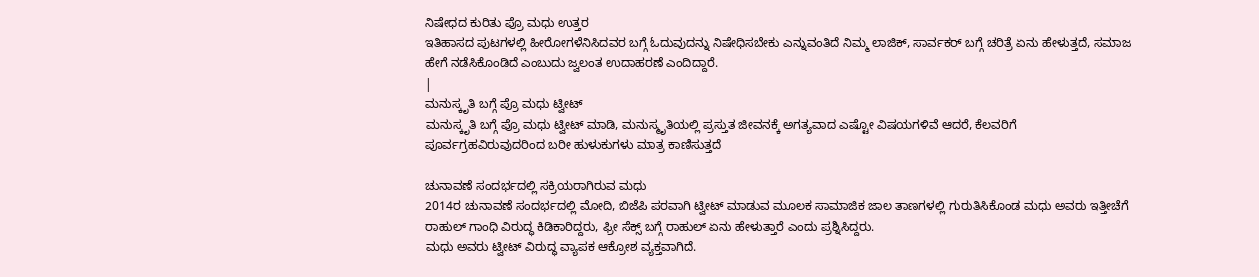ನಿಷೇಧದ ಕುರಿತು ಪ್ರೊ ಮಧು ಉತ್ತರ
ಇತಿಹಾಸದ ಪುಟಗಳಲ್ಲಿ ಹೀರೋಗಳೆನಿಸಿದವರ ಬಗ್ಗೆ ಓದುವುದನ್ನು ನಿಷೇಧಿಸಬೇಕು ಎನ್ನುವಂತಿದೆ ನಿಮ್ಮ ಲಾಜಿಕ್, ಸಾರ್ವಕರ್ ಬಗ್ಗೆ ಚರಿತ್ರೆ ಏನು ಹೇಳುತ್ತದೆ, ಸಮಾಜ ಹೇಗೆ ನಡೆಸಿಕೊಂಡಿದೆ ಎಂಬುದು ಜ್ವಲಂತ ಉದಾಹರಣೆ ಎಂದಿದ್ದಾರೆ.
|
ಮನುಸ್ಕೃತಿ ಬಗ್ಗೆ ಪ್ರೊ ಮಧು ಟ್ವೀಟ್
ಮನುಸ್ಕೃತಿ ಬಗ್ಗೆ ಪ್ರೊ ಮಧು ಟ್ವೀಟ್ ಮಾಡಿ, ಮನುಸ್ಮೃತಿಯಲ್ಲಿ ಪ್ರಸ್ತುತ ಜೀವನಕ್ಕೆ ಅಗತ್ಯವಾದ ಎಷ್ಟೋ ವಿಷಯಗಳಿವೆ ಆದರೆ, ಕೆಲವರಿಗೆ ಪೂರ್ವಗ್ರಹವಿರುವುದರಿಂದ ಬರೀ ಹುಳುಕುಗಳು ಮಾತ್ರ ಕಾಣಿಸುತ್ತದೆ

ಚುನಾವಣೆ ಸಂದರ್ಭದಲ್ಲಿ ಸಕ್ರಿಯರಾಗಿರುವ ಮಧು
2014ರ ಚುನಾವಣೆ ಸಂದರ್ಭದಲ್ಲಿ ಮೋದಿ, ಬಿಜೆಪಿ ಪರವಾಗಿ ಟ್ವೀಟ್ ಮಾಡುವ ಮೂಲಕ ಸಾಮಾಜಿಕ ಜಾಲ ತಾಣಗಳಲ್ಲಿ ಗುರುತಿಸಿಕೊಂಡ ಮಧು ಅವರು ಇತ್ತೀಚೆಗೆ ರಾಹುಲ್ ಗಾಂಧಿ ವಿರುದ್ಧ ಕಿಡಿಕಾರಿದ್ದರು, ಫ್ರೀ ಸೆಕ್ಸ್ ಬಗ್ಗೆ ರಾಹುಲ್ ಏನು ಹೇಳುತ್ತಾರೆ ಎಂದು ಪ್ರಶ್ನಿಸಿದ್ದರು.
ಮಧು ಅವರು ಟ್ವೀಟ್ ವಿರುದ್ಧ ವ್ಯಾಪಕ ಆಕ್ರೋಶ ವ್ಯಕ್ತವಾಗಿದೆ.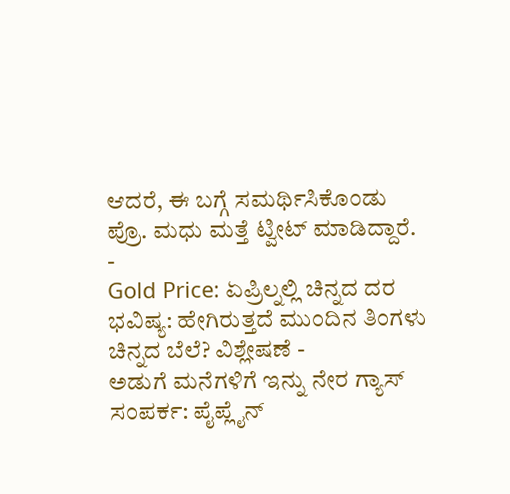ಆದರೆ, ಈ ಬಗ್ಗೆ ಸಮರ್ಥಿಸಿಕೊಂಡು ಪ್ರೊ. ಮಧು ಮತ್ತೆ ಟ್ವೀಟ್ ಮಾಡಿದ್ದಾರೆ.
-
Gold Price: ಏಪ್ರಿಲ್ನಲ್ಲಿ ಚಿನ್ನದ ದರ ಭವಿಷ್ಯ: ಹೇಗಿರುತ್ತದೆ ಮುಂದಿನ ತಿಂಗಳು ಚಿನ್ನದ ಬೆಲೆ? ವಿಶ್ಲೇಷಣೆ -
ಅಡುಗೆ ಮನೆಗಳಿಗೆ ಇನ್ನು ನೇರ ಗ್ಯಾಸ್ ಸಂಪರ್ಕ: ಪೈಪ್ಲೈನ್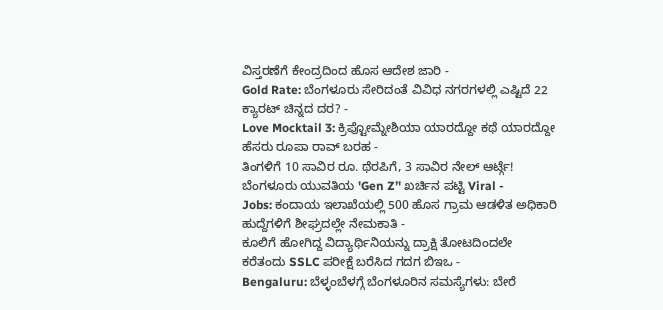ವಿಸ್ತರಣೆಗೆ ಕೇಂದ್ರದಿಂದ ಹೊಸ ಆದೇಶ ಜಾರಿ -
Gold Rate: ಬೆಂಗಳೂರು ಸೇರಿದಂತೆ ವಿವಿಧ ನಗರಗಳಲ್ಲಿ ಎಷ್ಟಿದೆ 22 ಕ್ಯಾರಟ್ ಚಿನ್ನದ ದರ? -
Love Mocktail 3: ಕ್ರಿಪ್ಟೋಮ್ನೇಶಿಯಾ ಯಾರದ್ದೋ ಕಥೆ ಯಾರದ್ದೋ ಹೆಸರು ರೂಪಾ ರಾವ್ ಬರಹ -
ತಿಂಗಳಿಗೆ 10 ಸಾವಿರ ರೂ. ಥೆರಪಿಗೆ, 3 ಸಾವಿರ ನೇಲ್ ಆರ್ಟ್ಗೆ! ಬೆಂಗಳೂರು ಯುವತಿಯ 'Gen Z’' ಖರ್ಚಿನ ಪಟ್ಟಿ Viral -
Jobs: ಕಂದಾಯ ಇಲಾಖೆಯಲ್ಲಿ 500 ಹೊಸ ಗ್ರಾಮ ಆಡಳಿತ ಅಧಿಕಾರಿ ಹುದ್ದೆಗಳಿಗೆ ಶೀಘ್ರದಲ್ಲೇ ನೇಮಕಾತಿ -
ಕೂಲಿಗೆ ಹೋಗಿದ್ದ ವಿದ್ಯಾರ್ಥಿನಿಯನ್ನು ದ್ರಾಕ್ಷಿ ತೋಟದಿಂದಲೇ ಕರೆತಂದು SSLC ಪರೀಕ್ಷೆ ಬರೆಸಿದ ಗದಗ ಬಿಇಒ -
Bengaluru: ಬೆಳ್ಳಂಬೆಳಗ್ಗೆ ಬೆಂಗಳೂರಿನ ಸಮಸ್ಯೆಗಳು: ಬೇರೆ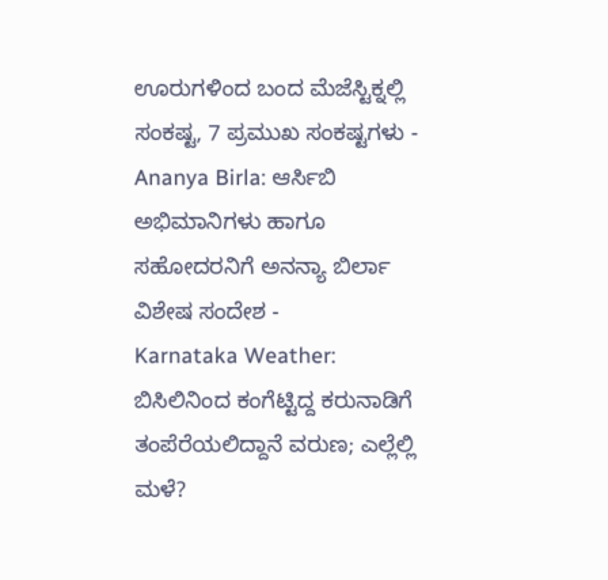ಊರುಗಳಿಂದ ಬಂದ ಮೆಜೆಸ್ಟಿಕ್ನಲ್ಲಿ ಸಂಕಷ್ಟ, 7 ಪ್ರಮುಖ ಸಂಕಷ್ಟಗಳು -
Ananya Birla: ಆರ್ಸಿಬಿ ಅಭಿಮಾನಿಗಳು ಹಾಗೂ ಸಹೋದರನಿಗೆ ಅನನ್ಯಾ ಬಿರ್ಲಾ ವಿಶೇಷ ಸಂದೇಶ -
Karnataka Weather: ಬಿಸಿಲಿನಿಂದ ಕಂಗೆಟ್ಟಿದ್ದ ಕರುನಾಡಿಗೆ ತಂಪೆರೆಯಲಿದ್ದಾನೆ ವರುಣ; ಎಲ್ಲೆಲ್ಲಿ ಮಳೆ?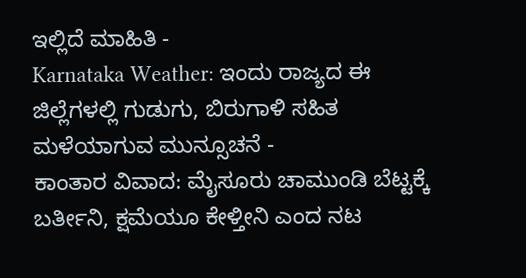ಇಲ್ಲಿದೆ ಮಾಹಿತಿ -
Karnataka Weather: ಇಂದು ರಾಜ್ಯದ ಈ ಜಿಲ್ಲೆಗಳಲ್ಲಿ ಗುಡುಗು, ಬಿರುಗಾಳಿ ಸಹಿತ ಮಳೆಯಾಗುವ ಮುನ್ಸೂಚನೆ -
ಕಾಂತಾರ ವಿವಾದ: ಮೈಸೂರು ಚಾಮುಂಡಿ ಬೆಟ್ಟಕ್ಕೆ ಬರ್ತೀನಿ, ಕ್ಷಮೆಯೂ ಕೇಳ್ತೀನಿ ಎಂದ ನಟ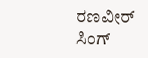ರಣವೀರ್ ಸಿಂಗ್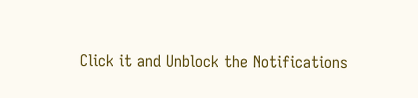Click it and Unblock the Notifications